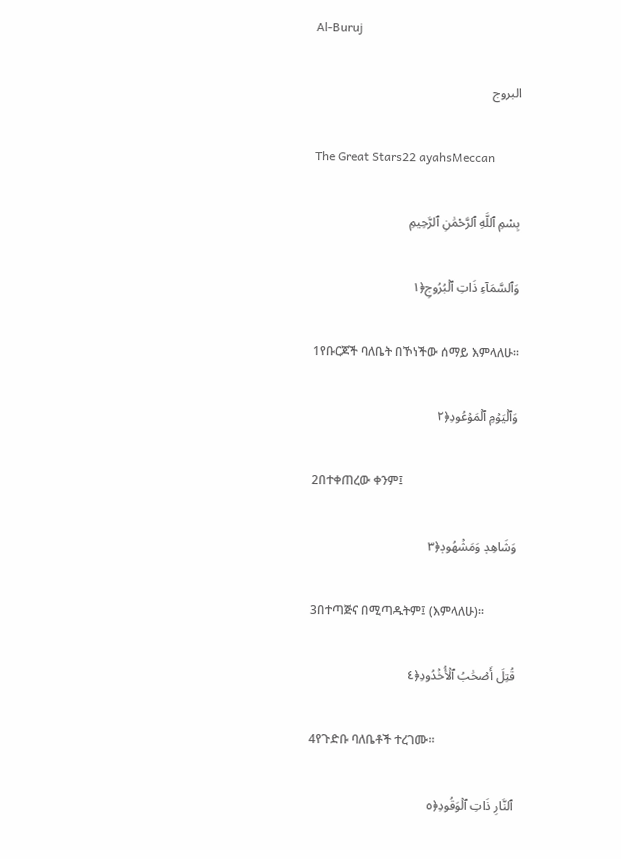Al-Buruj

البروج

The Great Stars22 ayahsMeccan

بِسْمِ ٱللَّهِ ٱلرَّحْمَٰنِ ٱلرَّحِيمِ

وَٱلسَّمَآءِ ذَاتِ ٱلۡبُرُوجِ﴿١

1የቡርጆች ባለቤት በኾነችው ሰማይ እምላለሁ፡፡

وَٱلۡيَوۡمِ ٱلۡمَوۡعُودِ﴿٢

2በተቀጠረው ቀንም፤

وَشَاهِدٖ وَمَشۡهُودٖ﴿٣

3በተጣጅና በሚጣዱትም፤ (እምላለሁ)፡፡

قُتِلَ أَصۡحَٰبُ ٱلۡأُخۡدُودِ﴿٤

4የጉድቡ ባለቤቶች ተረገሙ፡፡

ٱلنَّارِ ذَاتِ ٱلۡوَقُودِ﴿٥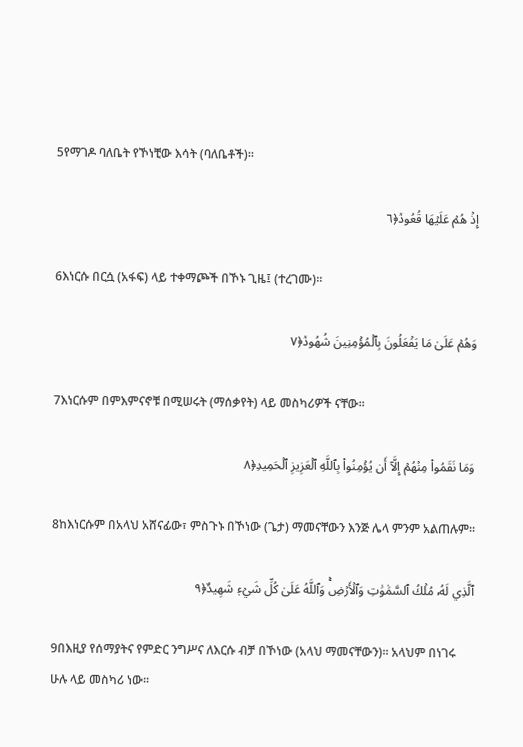5የማገዶ ባለቤት የኾነቺው እሳት (ባለቤቶች)፡፡

إِذۡ هُمۡ عَلَيۡهَا قُعُودٞ﴿٦

6እነርሱ በርሷ (አፋፍ) ላይ ተቀማጮች በኾኑ ጊዜ፤ (ተረገሙ)፡፡

وَهُمۡ عَلَىٰ مَا يَفۡعَلُونَ بِٱلۡمُؤۡمِنِينَ شُهُودٞ﴿٧

7እነርሱም በምእምናኖቹ በሚሠሩት (ማሰቃየት) ላይ መስካሪዎች ናቸው፡፡

وَمَا نَقَمُواْ مِنۡهُمۡ إِلَّآ أَن يُؤۡمِنُواْ بِٱللَّهِ ٱلۡعَزِيزِ ٱلۡحَمِيدِ﴿٨

8ከእነርሱም በአላህ አሸናፊው፣ ምስጉኑ በኾነው (ጌታ) ማመናቸውን እንጅ ሌላ ምንም አልጠሉም፡፡

ٱلَّذِي لَهُۥ مُلۡكُ ٱلسَّمَٰوَٰتِ وَٱلۡأَرۡضِۚ وَٱللَّهُ عَلَىٰ كُلِّ شَيۡءٖ شَهِيدٌ﴿٩

9በእዚያ የሰማያትና የምድር ንግሥና ለእርሱ ብቻ በኾነው (አላህ ማመናቸውን)፡፡ አላህም በነገሩ ሁሉ ላይ መስካሪ ነው፡፡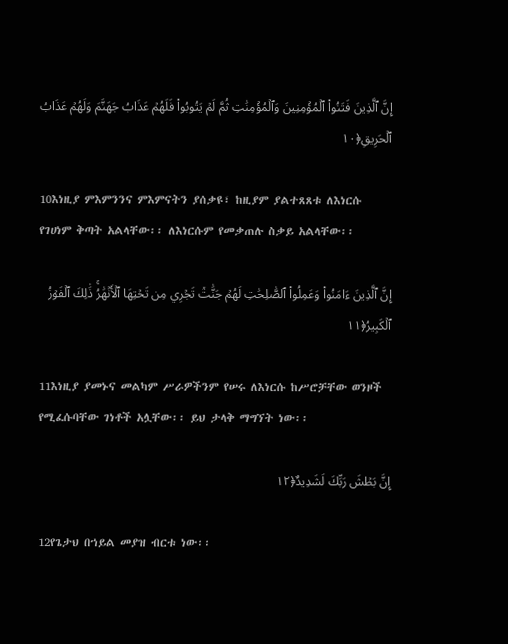إِنَّ ٱلَّذِينَ فَتَنُواْ ٱلۡمُؤۡمِنِينَ وَٱلۡمُؤۡمِنَٰتِ ثُمَّ لَمۡ يَتُوبُواْ فَلَهُمۡ عَذَابُ جَهَنَّمَ وَلَهُمۡ عَذَابُ ٱلۡحَرِيقِ﴿١٠

10እነዚያ ምእምንንና ምእምናትን ያሰቃዩ፣ ከዚያም ያልተጸጸቱ ለእነርሱ የገሀነም ቅጣት አልላቸው፡፡ ለእነርሱም የመቃጠሉ ስቃይ አልላቸው፡፡

إِنَّ ٱلَّذِينَ ءَامَنُواْ وَعَمِلُواْ ٱلصَّٰلِحَٰتِ لَهُمۡ جَنَّٰتٞ تَجۡرِي مِن تَحۡتِهَا ٱلۡأَنۡهَٰرُۚ ذَٰلِكَ ٱلۡفَوۡزُ ٱلۡكَبِيرُ﴿١١

11እነዚያ ያመኑና መልካም ሥራዎችንም የሠሩ ለእነርሱ ከሥሮቻቸው ወንዞች የሚፈሱባቸው ገነቶች አሏቸው፡፡ ይህ ታላቅ ማግኘት ነው፡፡

إِنَّ بَطۡشَ رَبِّكَ لَشَدِيدٌ﴿١٢

12የጌታህ በኀይል መያዝ ብርቱ ነው፡፡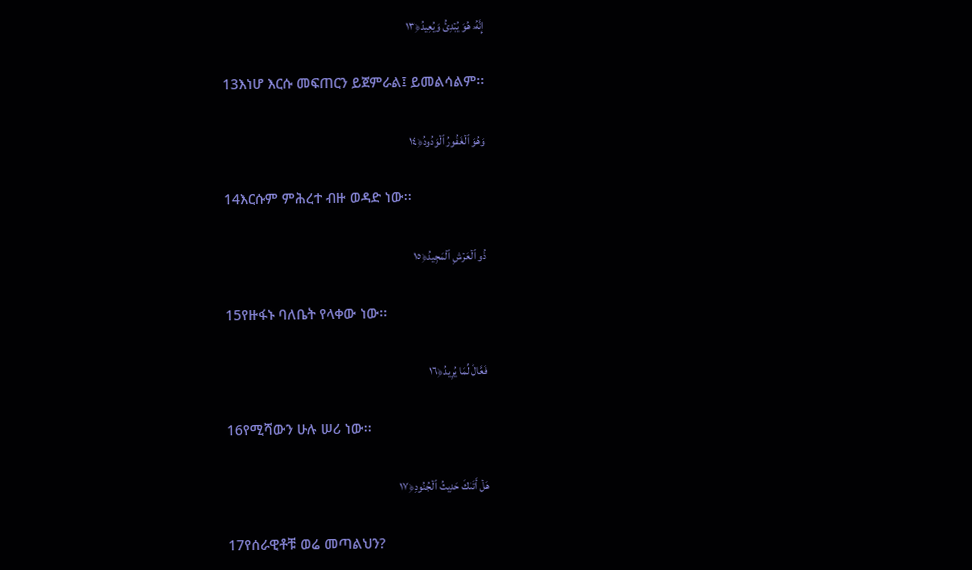إِنَّهُۥ هُوَ يُبۡدِئُ وَيُعِيدُ﴿١٣

13እነሆ እርሱ መፍጠርን ይጀምራል፤ ይመልሳልም፡፡

وَهُوَ ٱلۡغَفُورُ ٱلۡوَدُودُ﴿١٤

14እርሱም ምሕረተ ብዙ ወዳድ ነው፡፡

ذُو ٱلۡعَرۡشِ ٱلۡمَجِيدُ﴿١٥

15የዙፋኑ ባለቤት የላቀው ነው፡፡

فَعَّالٞ لِّمَا يُرِيدُ﴿١٦

16የሚሻውን ሁሉ ሠሪ ነው፡፡

هَلۡ أَتَىٰكَ حَدِيثُ ٱلۡجُنُودِ﴿١٧

17የሰራዊቶቹ ወሬ መጣልህን?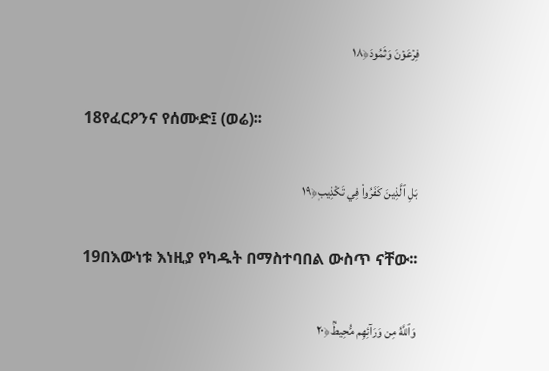فِرۡعَوۡنَ وَثَمُودَ﴿١٨

18የፈርዖንና የሰሙድ፤ (ወሬ)፡፡

بَلِ ٱلَّذِينَ كَفَرُواْ فِي تَكۡذِيبٖ﴿١٩

19በእውነቱ እነዚያ የካዱት በማስተባበል ውስጥ ናቸው፡፡

وَٱللَّهُ مِن وَرَآئِهِم مُّحِيطُۢ﴿٢٠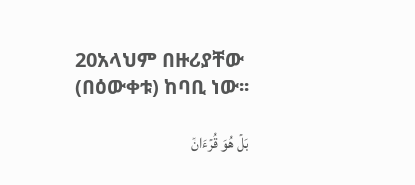20አላህም በዙሪያቸው (በዕውቀቱ) ከባቢ ነው፡፡

بَلۡ هُوَ قُرۡءَانٞ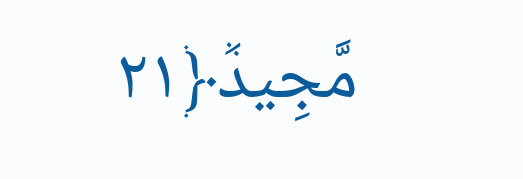مَّجِيدٞ﴿٢١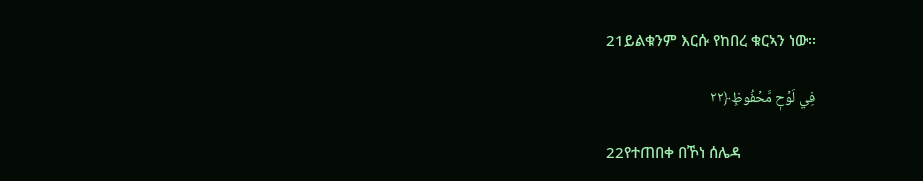21ይልቁንም እርሱ የከበረ ቁርኣን ነው፡፡

فِي لَوۡحٖ مَّحۡفُوظِۭ﴿٢٢

22የተጠበቀ በኾነ ሰሌዳ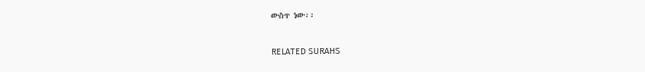ውስጥ ነው፡፡

RELATED SURAHS